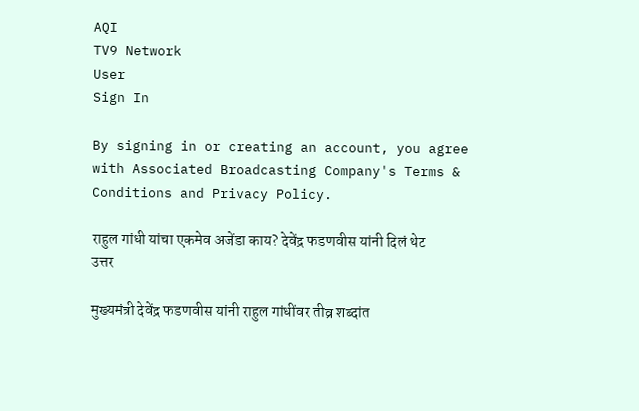AQI
TV9 Network
User
Sign In

By signing in or creating an account, you agree with Associated Broadcasting Company's Terms & Conditions and Privacy Policy.

राहुल गांधी यांचा एकमेव अजेंडा काय? देवेंद्र फडणवीस यांनी दिलं थेट उत्तर

मुख्यमंत्री देवेंद्र फडणवीस यांनी राहुल गांधींवर तीव्र शब्दांत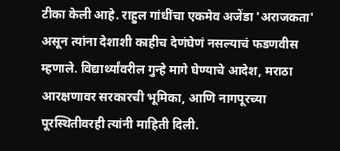टीका केली आहे. राहुल गांधींचा एकमेव अजेंडा 'अराजकता' असून त्यांना देशाशी काहीच देणंघेणं नसल्याचं फडणवीस म्हणाले. विद्यार्थ्यांवरील गुन्हे मागे घेण्याचे आदेश, मराठा आरक्षणावर सरकारची भूमिका, आणि नागपूरच्या पूरस्थितीवरही त्यांनी माहिती दिली.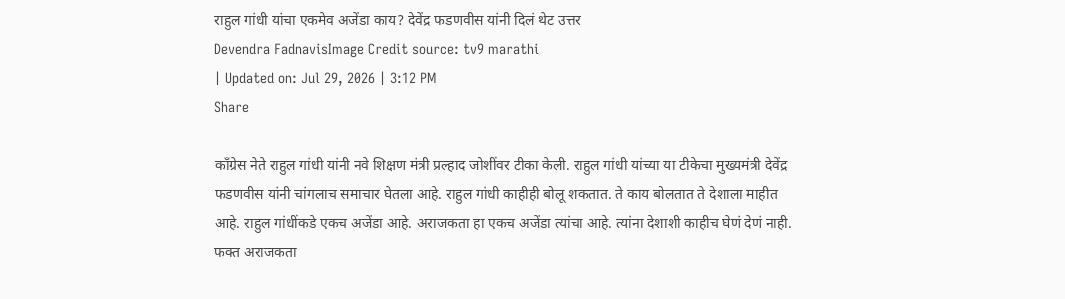राहुल गांधी यांचा एकमेव अजेंडा काय? देवेंद्र फडणवीस यांनी दिलं थेट उत्तर
Devendra FadnavisImage Credit source: tv9 marathi
| Updated on: Jul 29, 2026 | 3:12 PM
Share

काँग्रेस नेते राहुल गांधी यांनी नवे शिक्षण मंत्री प्रल्हाद जोशींवर टीका केली. राहुल गांधी यांच्या या टीकेचा मुख्यमंत्री देवेंद्र फडणवीस यांनी चांगलाच समाचार घेतला आहे. राहुल गांधी काहीही बोलू शकतात. ते काय बोलतात ते देशाला माहीत आहे. राहुल गांधींकडे एकच अजेंडा आहे. अराजकता हा एकच अजेंडा त्यांचा आहे. त्यांना देशाशी काहीच घेणं देणं नाही. फक्त अराजकता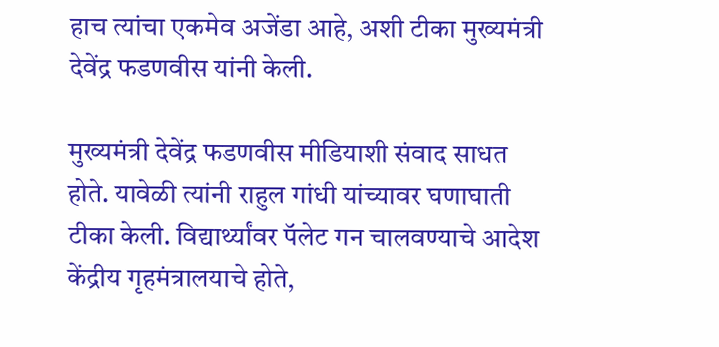हाच त्यांचा एकमेव अजेंडा आहे, अशी टीका मुख्यमंत्री देवेंद्र फडणवीस यांनी केली.

मुख्यमंत्री देवेंद्र फडणवीस मीडियाशी संवाद साधत होते. यावेळी त्यांनी राहुल गांधी यांच्यावर घणाघाती टीका केली. विद्यार्थ्यांवर पॅलेट गन चालवण्याचे आदेश केंद्रीय गृहमंत्रालयाचे होते,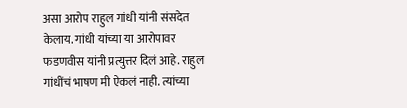असा आरोप राहुल गांधी यांनी संसदेत केलाय. गांधी यांच्या या आरोपावर फडणवीस यांनी प्रत्युत्तर दिलं आहे. राहुल गांधींचं भाषण मी ऐकलं नाही. त्यांच्या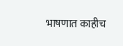भाषणात काहीच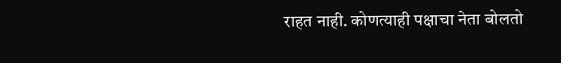राहत नाही. कोणत्याही पक्षाचा नेता बोलतो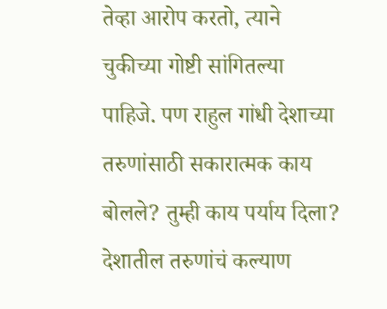तेव्हा आरोप करतो, त्याने चुकीच्या गोष्टी सांगितल्या पाहिजे. पण राहुल गांधी देशाच्या तरुणांसाठी सकारात्मक काय बोलले? तुम्ही काय पर्याय दिला? देशातील तरुणांचं कल्याण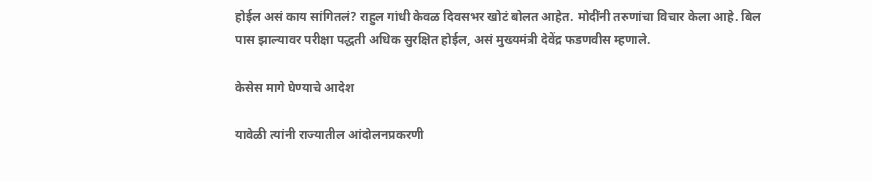होईल असं काय सांगितलं? राहुल गांधी केवळ दिवसभर खोटं बोलत आहेत. मोदींनी तरुणांचा विचार केला आहे. बिल पास झाल्यावर परीक्षा पद्धती अधिक सुरक्षित होईल, असं मुख्यमंत्री देवेंद्र फडणवीस म्हणाले.

केसेस मागे घेण्याचे आदेश

यावेळी त्यांनी राज्यातील आंदोलनप्रकरणी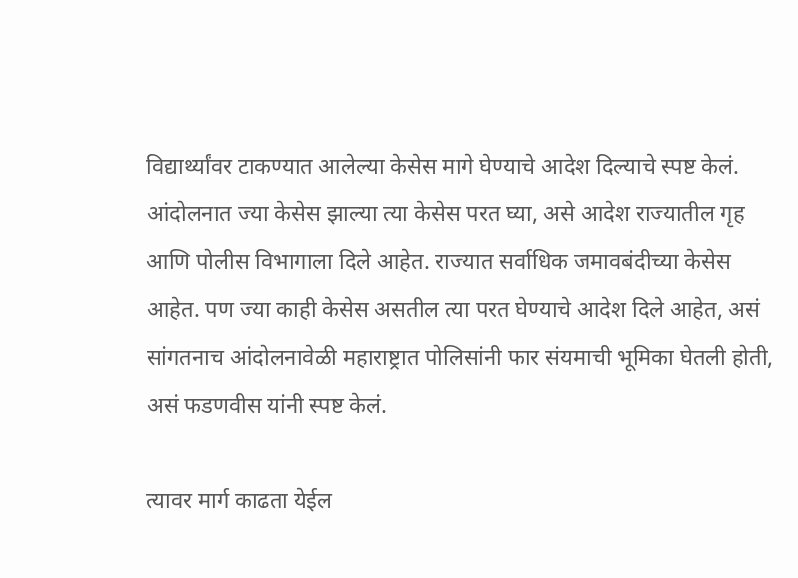विद्यार्थ्यांवर टाकण्यात आलेल्या केसेस मागे घेण्याचे आदेश दिल्याचे स्पष्ट केलं. आंदोलनात ज्या केसेस झाल्या त्या केसेस परत घ्या, असे आदेश राज्यातील गृह आणि पोलीस विभागाला दिले आहेत. राज्यात सर्वाधिक जमावबंदीच्या केसेस आहेत. पण ज्या काही केसेस असतील त्या परत घेण्याचे आदेश दिले आहेत, असं सांगतनाच आंदोलनावेळी महाराष्ट्रात पोलिसांनी फार संयमाची भूमिका घेतली होती, असं फडणवीस यांनी स्पष्ट केलं.

त्यावर मार्ग काढता येईल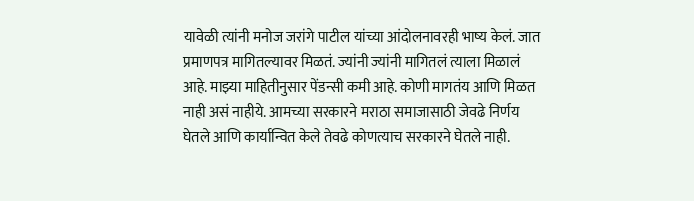यावेळी त्यांनी मनोज जरांगे पाटील यांच्या आंदोलनावरही भाष्य केलं. जात प्रमाणपत्र मागितल्यावर मिळतं. ज्यांनी ज्यांनी मागितलं त्याला मिळालं आहे. माझ्या माहितीनुसार पेंडन्सी कमी आहे. कोणी मागतंय आणि मिळत नाही असं नाहीये. आमच्या सरकारने मराठा समाजासाठी जेवढे निर्णय घेतले आणि कार्यान्वित केले तेवढे कोणत्याच सरकारने घेतले नाही.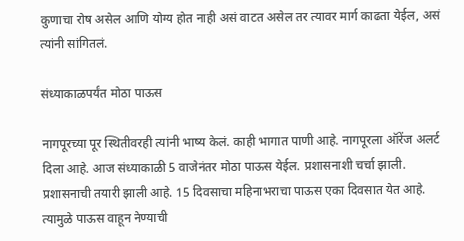कुणाचा रोष असेल आणि योग्य होत नाही असं वाटत असेल तर त्यावर मार्ग काढता येईल, असं त्यांनी सांगितलं.

संध्याकाळपर्यंत मोठा पाऊस

नागपूरच्या पूर स्थितीवरही त्यांनी भाष्य केलं. काही भागात पाणी आहे. नागपूरला ऑरेंज अलर्ट दिला आहे. आज संध्याकाळी 5 वाजेनंतर मोठा पाऊस येईल. प्रशासनाशी चर्चा झाली. प्रशासनाची तयारी झाली आहे. 15 दिवसाचा महिनाभराचा पाऊस एका दिवसात येत आहे. त्यामुळे पाऊस वाहून नेण्याची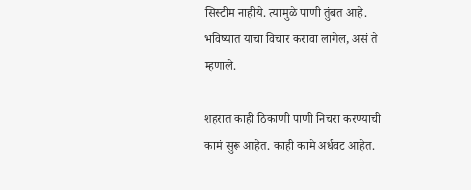सिस्टीम नाहीये. त्यामुळे पाणी तुंबत आहे. भविष्यात याचा विचार करावा लागेल, असं ते म्हणाले.

शहरात काही ठिकाणी पाणी निचरा करण्याची कामं सुरू आहेत. काही कामे अर्धवट आहेत.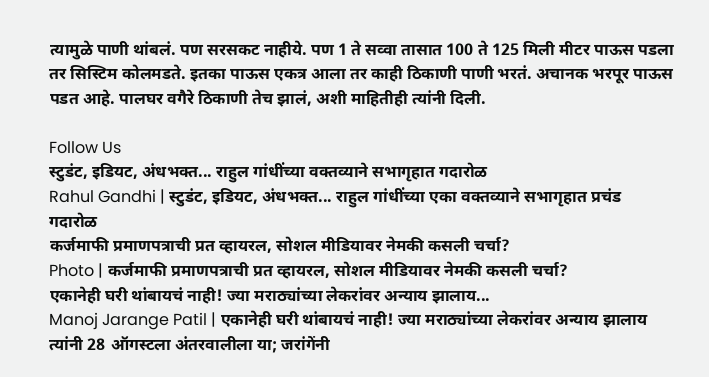त्यामुळे पाणी थांबलं. पण सरसकट नाहीये. पण 1 ते सव्वा तासात 100 ते 125 मिली मीटर पाऊस पडला तर सिस्टिम कोलमडते. इतका पाऊस एकत्र आला तर काही ठिकाणी पाणी भरतं. अचानक भरपूर पाऊस पडत आहे. पालघर वगैरे ठिकाणी तेच झालं, अशी माहितीही त्यांनी दिली.

Follow Us
स्टुडंट, इडियट, अंधभक्त... राहुल गांधींच्या वक्तव्याने सभागृहात गदारोळ
Rahul Gandhi | स्टुडंट, इडियट, अंधभक्त... राहुल गांधींच्या एका वक्तव्याने सभागृहात प्रचंड गदारोळ
कर्जमाफी प्रमाणपत्राची प्रत व्हायरल, सोशल मीडियावर नेमकी कसली चर्चा?
Photo | कर्जमाफी प्रमाणपत्राची प्रत व्हायरल, सोशल मीडियावर नेमकी कसली चर्चा?
एकानेही घरी थांबायचं नाही! ज्या मराठ्यांच्या लेकरांवर अन्याय झालाय...
Manoj Jarange Patil | एकानेही घरी थांबायचं नाही! ज्या मराठ्यांच्या लेकरांवर अन्याय झालाय त्यांनी 28 ऑगस्टला अंतरवालीला या; जरांगेंनी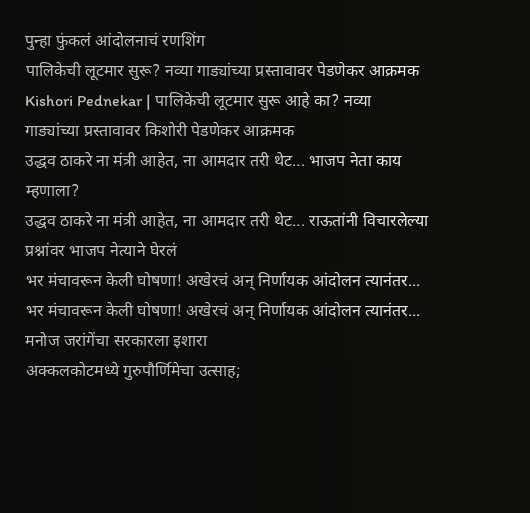पुन्हा फुंकलं आंदोलनाचं रणशिंग
पालिकेची लूटमार सुरू? नव्या गाड्यांच्या प्रस्तावावर पेडणेकर आक्रमक
Kishori Pednekar | पालिकेची लूटमार सुरू आहे का? नव्या गाड्यांच्या प्रस्तावावर किशोरी पेडणेकर आक्रमक
उद्धव ठाकरे ना मंत्री आहेत, ना आमदार तरी थेट... भाजप नेता काय म्हणाला?
उद्धव ठाकरे ना मंत्री आहेत, ना आमदार तरी थेट... राऊतांनी विचारलेल्या प्रश्नांवर भाजप नेत्याने घेरलं
भर मंचावरून केली घोषणा! अखेरचं अन् निर्णायक आंदोलन त्यानंतर...
भर मंचावरून केली घोषणा! अखेरचं अन् निर्णायक आंदोलन त्यानंतर... मनोज जरांगेंचा सरकारला इशारा
अक्कलकोटमध्ये गुरुपौर्णिमेचा उत्साह;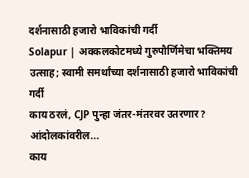दर्शनासाठी हजारो भाविकांची गर्दी
Solapur | अक्कलकोटमध्ये गुरुपौर्णिमेचा भक्तिमय उत्साह; स्वामी समर्थांच्या दर्शनासाठी हजारो भाविकांची गर्दी
काय ठरलं, CJP पुन्हा जंतर-मंतरवर उतरणार? आंदोलकांवरील...
काय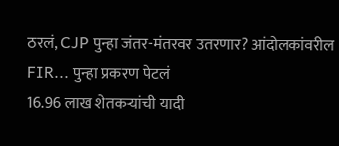ठरलं, CJP पुन्हा जंतर-मंतरवर उतरणार? आंदोलकांवरील FIR... पुन्हा प्रकरण पेटलं
16.96 लाख शेतकऱ्यांची यादी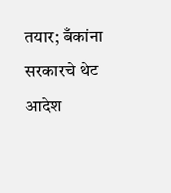तयार; बँकांना सरकारचे थेट आदेश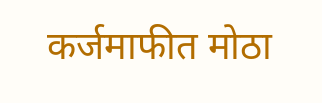कर्जमाफीत मोठा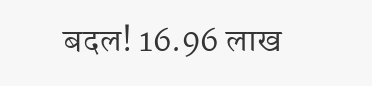बदल! 16.96 लाख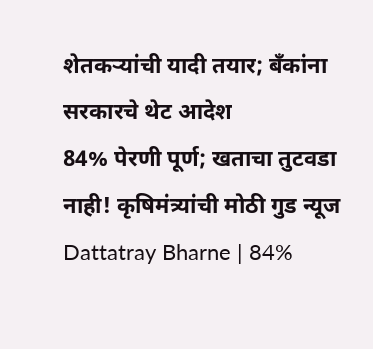शेतकऱ्यांची यादी तयार; बँकांना सरकारचे थेट आदेश
84% पेरणी पूर्ण; खताचा तुटवडा नाही! कृषिमंत्र्यांची मोठी गुड न्यूज
Dattatray Bharne | 84%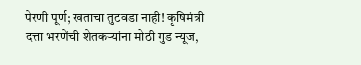पेरणी पूर्ण; खताचा तुटवडा नाही! कृषिमंत्री दत्ता भरणेंची शेतकऱ्यांना मोठी गुड न्यूज,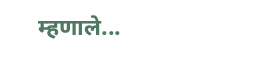म्हणाले...